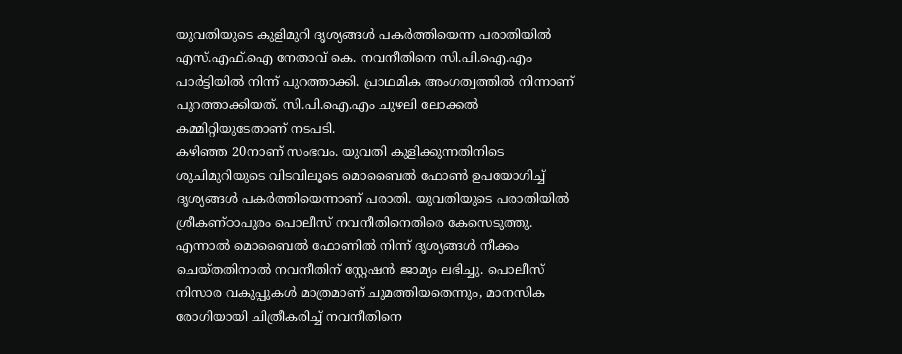യുവതിയുടെ കുളിമുറി ദൃശ്യങ്ങൾ പകർത്തിയെന്ന പരാതിയിൽ എസ്.എഫ്.ഐ നേതാവ് കെ. നവനീതിനെ സി.പി.ഐ.എം പാർട്ടിയിൽ നിന്ന് പുറത്താക്കി. പ്രാഥമിക അംഗത്വത്തിൽ നിന്നാണ് പുറത്താക്കിയത്. സി.പി.ഐ.എം ചുഴലി ലോക്കൽ കമ്മിറ്റിയുടേതാണ് നടപടി.
കഴിഞ്ഞ 20നാണ് സംഭവം. യുവതി കുളിക്കുന്നതിനിടെ ശുചിമുറിയുടെ വിടവിലൂടെ മൊബൈൽ ഫോൺ ഉപയോഗിച്ച് ദൃശ്യങ്ങൾ പകർത്തിയെന്നാണ് പരാതി. യുവതിയുടെ പരാതിയിൽ ശ്രീകണ്ഠാപുരം പൊലീസ് നവനീതിനെതിരെ കേസെടുത്തു.
എന്നാൽ മൊബൈൽ ഫോണിൽ നിന്ന് ദൃശ്യങ്ങൾ നീക്കം ചെയ്തതിനാൽ നവനീതിന് സ്റ്റേഷൻ ജാമ്യം ലഭിച്ചു. പൊലീസ് നിസാര വകുപ്പുകൾ മാത്രമാണ് ചുമത്തിയതെന്നും, മാനസിക രോഗിയായി ചിത്രീകരിച്ച് നവനീതിനെ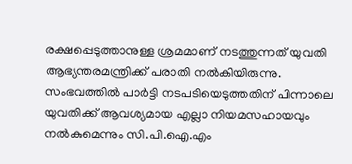രക്ഷപ്പെടുത്താനുള്ള ശ്രമമാണ് നടത്തുന്നത് യുവതി ആഭ്യന്തരമന്ത്രിക്ക് പരാതി നൽകിയിരുന്നു.
സംഭവത്തിൽ പാർട്ടി നടപടിയെടുത്തതിന് പിന്നാലെ യുവതിക്ക് ആവശ്യമായ എല്ലാ നിയമസഹായവും നൽകുമെന്നും സി.പി.ഐ.എം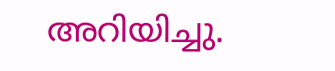അറിയിച്ചു.